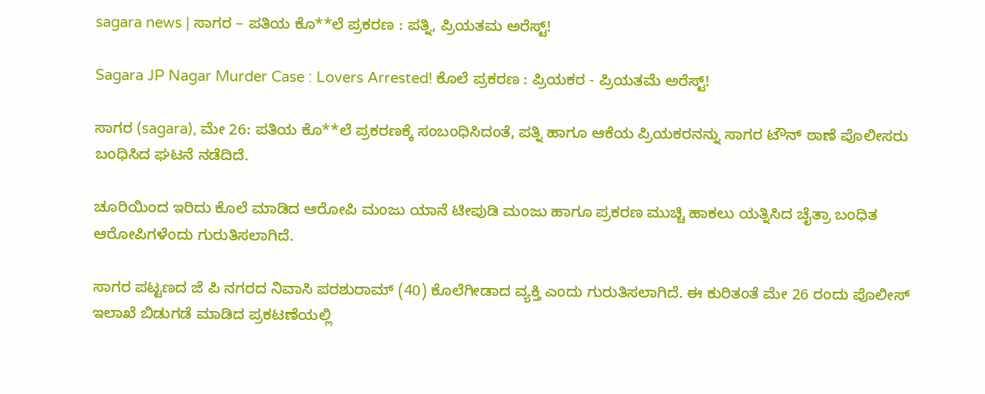sagara news | ಸಾಗರ – ಪತಿಯ ಕೊ**ಲೆ ಪ್ರಕರಣ : ಪತ್ನಿ, ಪ್ರಿಯತಮ ಅರೆಸ್ಟ್!

Sagara JP Nagar Murder Case : Lovers Arrested! ಕೊಲೆ ಪ್ರಕರಣ : ಪ್ರಿಯಕರ - ಪ್ರಿಯತಮೆ ಅರೆಸ್ಟ್!

ಸಾಗರ (sagara), ಮೇ 26: ಪತಿಯ ಕೊ**ಲೆ ಪ್ರಕರಣಕ್ಕೆ ಸಂಬಂಧಿಸಿದಂತೆ, ಪತ್ನಿ ಹಾಗೂ ಆಕೆಯ ಪ್ರಿಯಕರನನ್ನು ಸಾಗರ ಟೌನ್ ಠಾಣೆ ಪೊಲೀಸರು ಬಂಧಿಸಿದ ಘಟನೆ ನಡೆದಿದೆ.

ಚೂರಿಯಿಂದ ಇರಿದು ಕೊಲೆ ಮಾಡಿದ ಆರೋಪಿ ಮಂಜು ಯಾನೆ ಟೀಪುಡಿ ಮಂಜು ಹಾಗೂ ಪ್ರಕರಣ ಮುಚ್ಚಿ ಹಾಕಲು ಯತ್ನಿಸಿದ ಚೈತ್ರಾ ಬಂಧಿತ ಆರೋಪಿಗಳೆಂದು ಗುರುತಿಸಲಾಗಿದೆ.

ಸಾಗರ ಪಟ್ಟಣದ ಜೆ ಪಿ ನಗರದ ನಿವಾಸಿ ಪರಶುರಾಮ್ (40) ಕೊಲೆಗೀಡಾದ ವ್ಯಕ್ತಿ ಎಂದು ಗುರುತಿಸಲಾಗಿದೆ. ಈ ಕುರಿತಂತೆ ಮೇ 26 ರಂದು ಪೊಲೀಸ್ ಇಲಾಖೆ ಬಿಡುಗಡೆ ಮಾಡಿದ ಪ್ರಕಟಣೆಯಲ್ಲಿ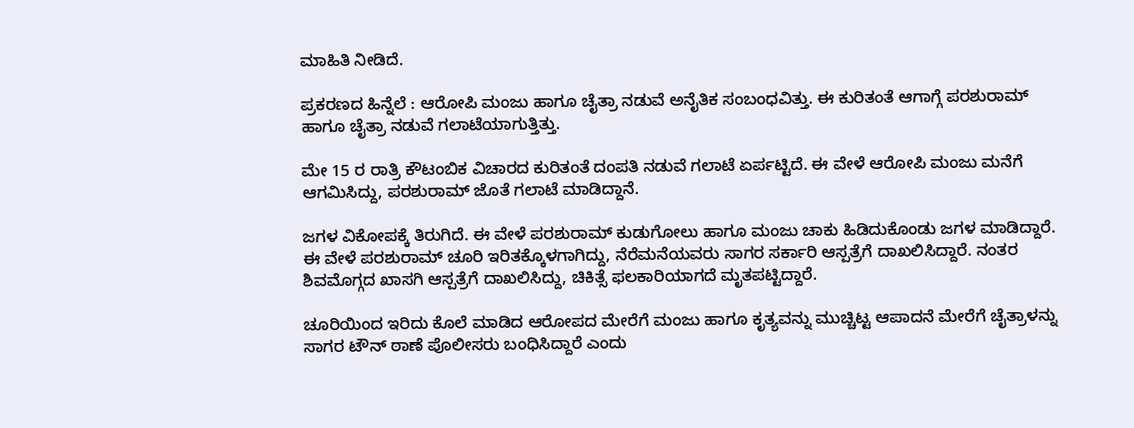ಮಾಹಿತಿ ನೀಡಿದೆ.

ಪ್ರಕರಣದ ಹಿನ್ನೆಲೆ : ಆರೋಪಿ ಮಂಜು ಹಾಗೂ ಚೈತ್ರಾ ನಡುವೆ ಅನೈತಿಕ ಸಂಬಂಧವಿತ್ತು. ಈ ಕುರಿತಂತೆ ಆಗಾಗ್ಗೆ ಪರಶುರಾಮ್ ಹಾಗೂ ಚೈತ್ರಾ ನಡುವೆ ಗಲಾಟೆಯಾಗುತ್ತಿತ್ತು.

ಮೇ 15 ರ ರಾತ್ರಿ ಕೌಟಂಬಿಕ ವಿಚಾರದ ಕುರಿತಂತೆ ದಂಪತಿ ನಡುವೆ ಗಲಾಟೆ ಏರ್ಪಟ್ಟಿದೆ. ಈ ವೇಳೆ ಆರೋಪಿ ಮಂಜು ಮನೆಗೆ ಆಗಮಿಸಿದ್ದು, ಪರಶುರಾಮ್ ಜೊತೆ ಗಲಾಟೆ ಮಾಡಿದ್ದಾನೆ.

ಜಗಳ ವಿಕೋಪಕ್ಕೆ ತಿರುಗಿದೆ. ಈ ವೇಳೆ ಪರಶುರಾಮ್ ಕುಡುಗೋಲು ಹಾಗೂ ಮಂಜು ಚಾಕು ಹಿಡಿದುಕೊಂಡು ಜಗಳ ಮಾಡಿದ್ದಾರೆ. ಈ ವೇಳೆ ಪರಶುರಾಮ್ ಚೂರಿ ಇರಿತಕ್ಕೊಳಗಾಗಿದ್ದು, ನೆರೆಮನೆಯವರು ಸಾಗರ ಸರ್ಕಾರಿ ಆಸ್ಪತ್ರೆಗೆ ದಾಖಲಿಸಿದ್ದಾರೆ. ನಂತರ ಶಿವಮೊಗ್ಗದ ಖಾಸಗಿ ಆಸ್ಪತ್ರೆಗೆ ದಾಖಲಿಸಿದ್ದು, ಚಿಕಿತ್ಸೆ ಫಲಕಾರಿಯಾಗದೆ ಮೃತಪಟ್ಟಿದ್ದಾರೆ.

ಚೂರಿಯಿಂದ ಇರಿದು ಕೊಲೆ ಮಾಡಿದ ಆರೋಪದ ಮೇರೆಗೆ ಮಂಜು ಹಾಗೂ ಕೃತ್ಯವನ್ನು ಮುಚ್ಚಿಟ್ಟ ಆಪಾದನೆ ಮೇರೆಗೆ ಚೈತ್ರಾಳನ್ನು ಸಾಗರ ಟೌನ್ ಠಾಣೆ ಪೊಲೀಸರು ಬಂಧಿಸಿದ್ದಾರೆ ಎಂದು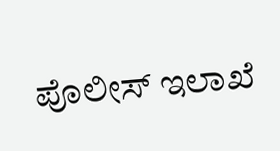ಪೊಲೀಸ್ ಇಲಾಖೆ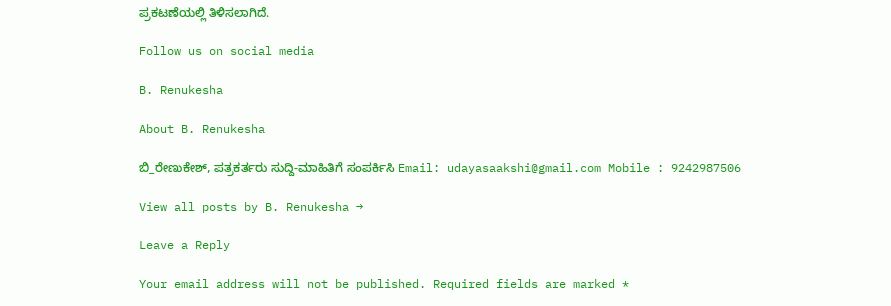ಪ್ರಕಟಣೆಯಲ್ಲಿ ತಿಳಿಸಲಾಗಿದೆ.

Follow us on social media

B. Renukesha

About B. Renukesha

ಬಿ_ರೇಣುಕೇಶ್, ಪತ್ರಕರ್ತರು ಸುದ್ದಿ-ಮಾಹಿತಿಗೆ ಸಂಪರ್ಕಿಸಿ Email: udayasaakshi@gmail.com Mobile : 9242987506

View all posts by B. Renukesha →

Leave a Reply

Your email address will not be published. Required fields are marked *